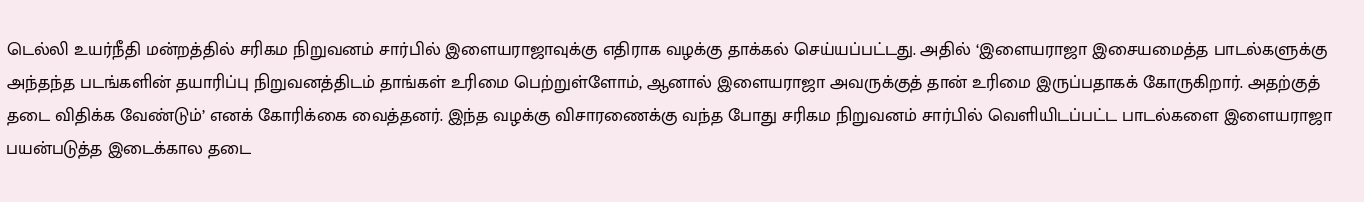டெல்லி உயர்நீதி மன்றத்தில் சரிகம நிறுவனம் சார்பில் இளையராஜாவுக்கு எதிராக வழக்கு தாக்கல் செய்யப்பட்டது. அதில் ‘இளையராஜா இசையமைத்த பாடல்களுக்கு அந்தந்த படங்களின் தயாரிப்பு நிறுவனத்திடம் தாங்கள் உரிமை பெற்றுள்ளோம், ஆனால் இளையராஜா அவருக்குத் தான் உரிமை இருப்பதாகக் கோருகிறார். அதற்குத் தடை விதிக்க வேண்டும்’ எனக் கோரிக்கை வைத்தனர். இந்த வழக்கு விசாரணைக்கு வந்த போது சரிகம நிறுவனம் சார்பில் வெளியிடப்பட்ட பாடல்களை இளையராஜா பயன்படுத்த இடைக்கால தடை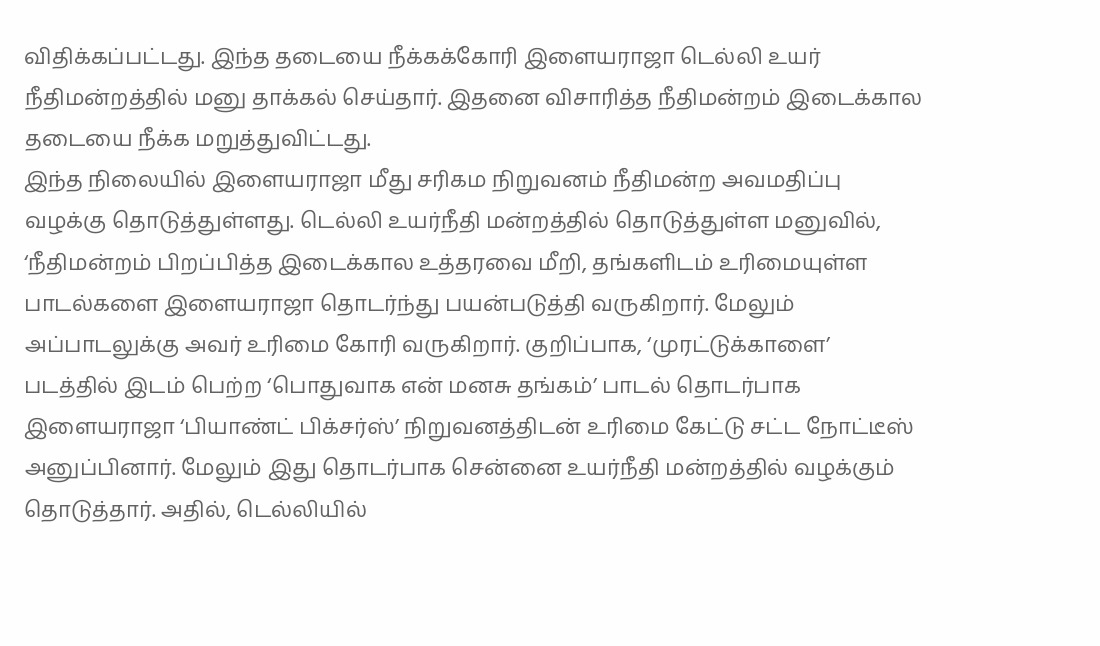விதிக்கப்பட்டது. இந்த தடையை நீக்கக்கோரி இளையராஜா டெல்லி உயர் நீதிமன்றத்தில் மனு தாக்கல் செய்தார். இதனை விசாரித்த நீதிமன்றம் இடைக்கால தடையை நீக்க மறுத்துவிட்டது.
இந்த நிலையில் இளையராஜா மீது சரிகம நிறுவனம் நீதிமன்ற அவமதிப்பு வழக்கு தொடுத்துள்ளது. டெல்லி உயர்நீதி மன்றத்தில் தொடுத்துள்ள மனுவில், ‘நீதிமன்றம் பிறப்பித்த இடைக்கால உத்தரவை மீறி, தங்களிடம் உரிமையுள்ள பாடல்களை இளையராஜா தொடர்ந்து பயன்படுத்தி வருகிறார். மேலும் அப்பாடலுக்கு அவர் உரிமை கோரி வருகிறார். குறிப்பாக, ‘முரட்டுக்காளை’ படத்தில் இடம் பெற்ற ‘பொதுவாக என் மனசு தங்கம்’ பாடல் தொடர்பாக இளையராஜா ‘பியாண்ட் பிக்சர்ஸ்’ நிறுவனத்திடன் உரிமை கேட்டு சட்ட நோட்டீஸ் அனுப்பினார். மேலும் இது தொடர்பாக சென்னை உயர்நீதி மன்றத்தில் வழக்கும் தொடுத்தார். அதில், டெல்லியில்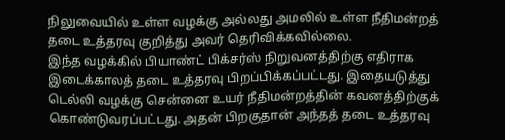நிலுவையில் உள்ள வழக்கு அல்லது அமலில் உள்ள நீதிமன்றத் தடை உத்தரவு குறித்து அவர் தெரிவிக்கவில்லை.
இந்த வழக்கில் பியாண்ட் பிக்சர்ஸ் நிறுவனத்திற்கு எதிராக இடைக்காலத் தடை உத்தரவு பிறப்பிக்கப்பட்டது. இதையடுத்து டெல்லி வழக்கு சென்னை உயர் நீதிமன்றத்தின் கவனத்திற்குக் கொண்டுவரப்பட்டது. அதன் பிறகுதான் அந்தத் தடை உத்தரவு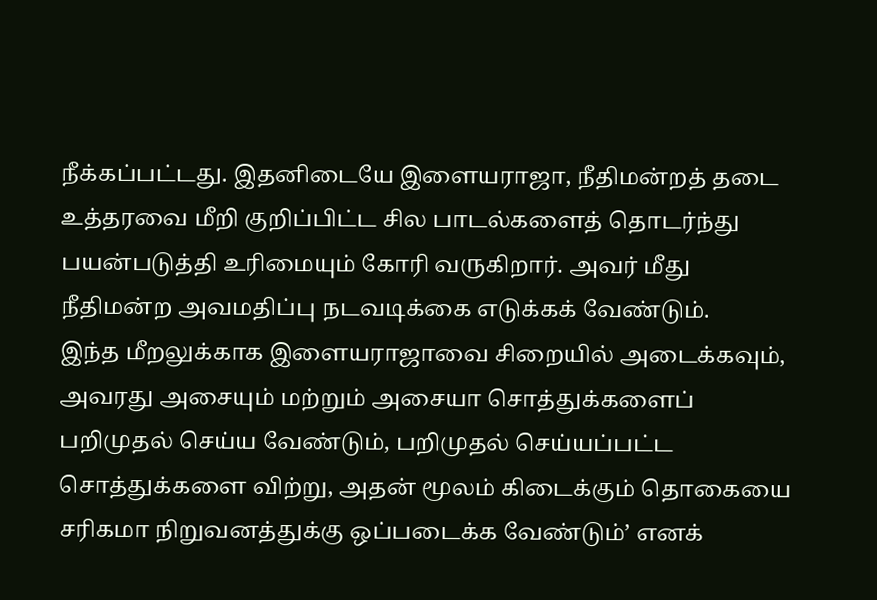நீக்கப்பட்டது. இதனிடையே இளையராஜா, நீதிமன்றத் தடை உத்தரவை மீறி குறிப்பிட்ட சில பாடல்களைத் தொடர்ந்து பயன்படுத்தி உரிமையும் கோரி வருகிறார். அவர் மீது நீதிமன்ற அவமதிப்பு நடவடிக்கை எடுக்கக் வேண்டும்.
இந்த மீறலுக்காக இளையராஜாவை சிறையில் அடைக்கவும், அவரது அசையும் மற்றும் அசையா சொத்துக்களைப் பறிமுதல் செய்ய வேண்டும், பறிமுதல் செய்யப்பட்ட சொத்துக்களை விற்று, அதன் மூலம் கிடைக்கும் தொகையை சரிகமா நிறுவனத்துக்கு ஒப்படைக்க வேண்டும்’ எனக்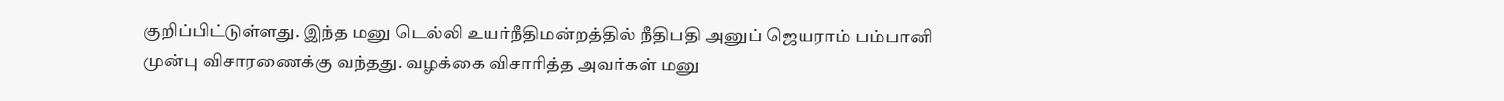குறிப்பிட்டுள்ளது. இந்த மனு டெல்லி உயர்நீதிமன்றத்தில் நீதிபதி அனுப் ஜெயராம் பம்பானி முன்பு விசாரணைக்கு வந்தது. வழக்கை விசாரித்த அவர்கள் மனு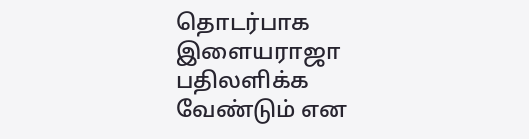தொடர்பாக இளையராஜா பதிலளிக்க வேண்டும் என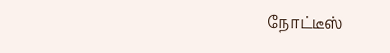நோட்டீஸ்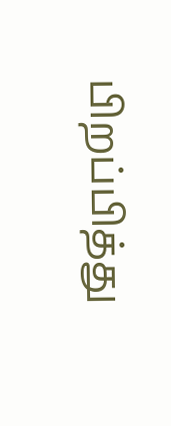பிறப்பித்து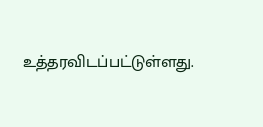உத்தரவிடப்பட்டுள்ளது.